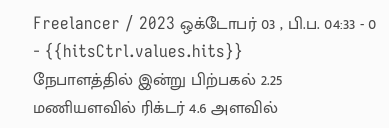Freelancer / 2023 ஒக்டோபர் 03 , பி.ப. 04:33 - 0 - {{hitsCtrl.values.hits}}
நேபாளத்தில் இன்று பிற்பகல் 2.25 மணியளவில் ரிக்டர் 4.6 அளவில்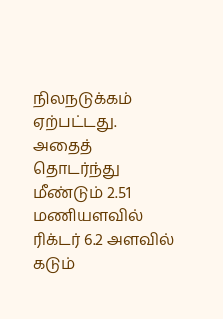நிலநடுக்கம் ஏற்பட்டது. அதைத் தொடர்ந்து மீண்டும் 2.51 மணியளவில் ரிக்டர் 6.2 அளவில் கடும்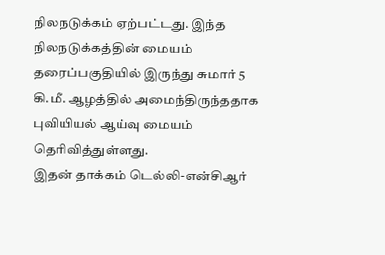நிலநடுக்கம் ஏற்பட்டது. இந்த நிலநடுக்கத்தின் மையம் தரைப்பகுதியில் இருந்து சுமார் 5 கி.மீ. ஆழத்தில் அமைந்திருந்ததாக புவியியல் ஆய்வு மையம் தெரிவித்துள்ளது.
இதன் தாக்கம் டெல்லி-என்சிஆர்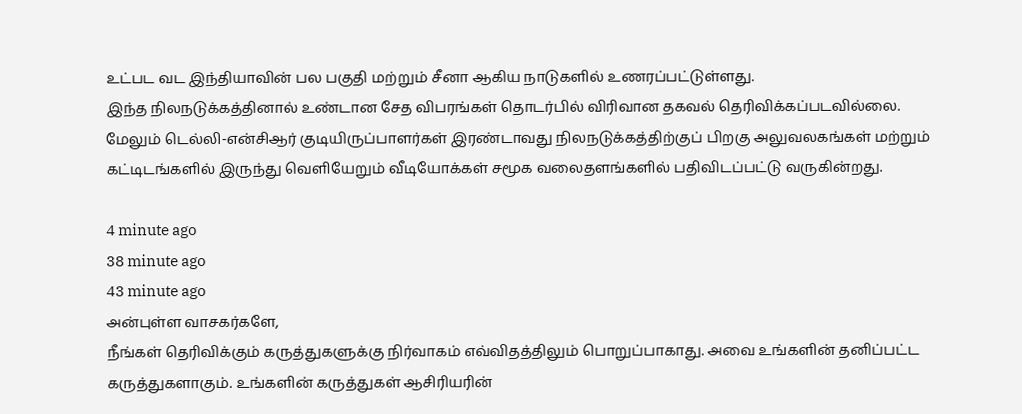உட்பட வட இந்தியாவின் பல பகுதி மற்றும் சீனா ஆகிய நாடுகளில் உணரப்பட்டுள்ளது.
இந்த நிலநடுக்கத்தினால் உண்டான சேத விபரங்கள் தொடர்பில் விரிவான தகவல் தெரிவிக்கப்படவில்லை.
மேலும் டெல்லி-என்சிஆர் குடியிருப்பாளர்கள் இரண்டாவது நிலநடுக்கத்திற்குப் பிறகு அலுவலகங்கள் மற்றும் கட்டிடங்களில் இருந்து வெளியேறும் வீடியோக்கள் சமூக வலைதளங்களில் பதிவிடப்பட்டு வருகின்றது.

4 minute ago
38 minute ago
43 minute ago
அன்புள்ள வாசகர்களே,
நீங்கள் தெரிவிக்கும் கருத்துகளுக்கு நிர்வாகம் எவ்விதத்திலும் பொறுப்பாகாது. அவை உங்களின் தனிப்பட்ட கருத்துகளாகும். உங்களின் கருத்துகள் ஆசிரியரின்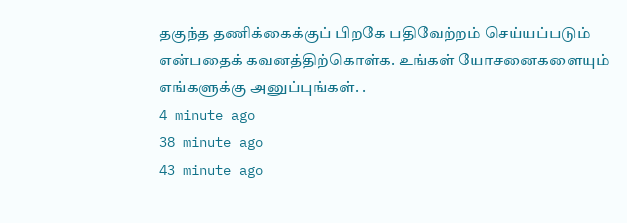தகுந்த தணிக்கைக்குப் பிறகே பதிவேற்றம் செய்யப்படும் என்பதைக் கவனத்திற்கொள்க. உங்கள் யோசனைகளையும் எங்களுக்கு அனுப்புங்கள். .
4 minute ago
38 minute ago
43 minute ago